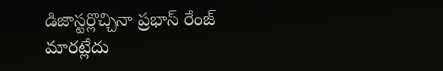డిజాస్టర్లొచ్చినా ప్రభాస్ రేంజ్ మారట్లేదు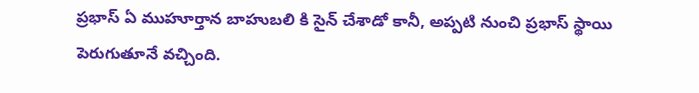ప్రభాస్ ఏ ముహూర్తాన బాహుబలి కి సైన్ చేశాడో కానీ, అప్పటి నుంచి ప్రభాస్ స్థాయి పెరుగుతూనే వచ్చింది.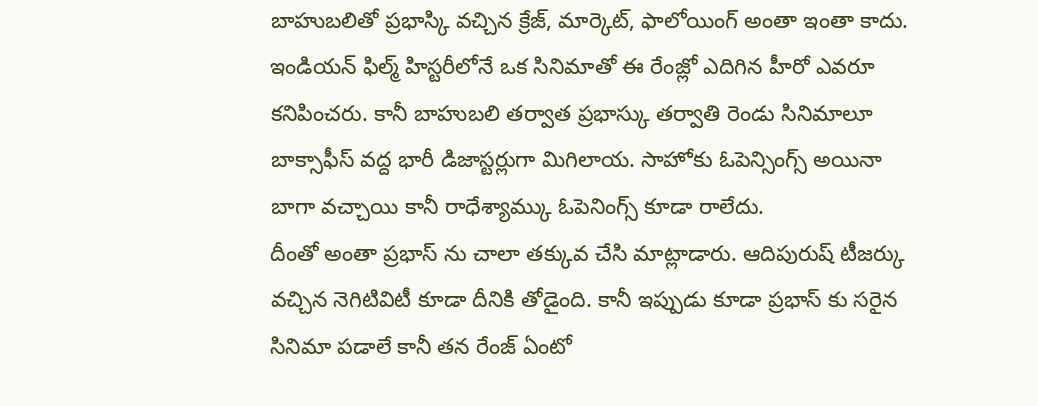బాహుబలితో ప్రభాస్కి వచ్చిన క్రేజ్, మార్కెట్, ఫాలోయింగ్ అంతా ఇంతా కాదు. ఇండియన్ ఫిల్మ్ హిస్టరీలోనే ఒక సినిమాతో ఈ రేంజ్లో ఎదిగిన హీరో ఎవరూ కనిపించరు. కానీ బాహుబలి తర్వాత ప్రభాస్కు తర్వాతి రెండు సినిమాలూ బాక్సాఫీస్ వద్ద భారీ డిజాస్టర్లుగా మిగిలాయ. సాహోకు ఓపెన్సింగ్స్ అయినా బాగా వచ్చాయి కానీ రాధేశ్యామ్కు ఓపెనింగ్స్ కూడా రాలేదు.
దీంతో అంతా ప్రభాస్ ను చాలా తక్కువ చేసి మాట్లాడారు. ఆదిపురుష్ టీజర్కు వచ్చిన నెగిటివిటీ కూడా దీనికి తోడైంది. కానీ ఇప్పుడు కూడా ప్రభాస్ కు సరైన సినిమా పడాలే కానీ తన రేంజ్ ఏంటో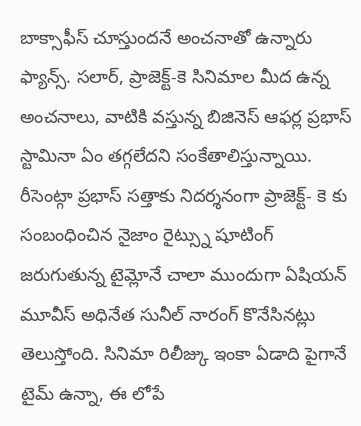బాక్సాఫీస్ చూస్తుందనే అంచనాతో ఉన్నారు ఫ్యాన్స్. సలార్, ప్రాజెక్ట్-కె సినిమాల మీద ఉన్న అంచనాలు, వాటికి వస్తున్న బిజినెస్ ఆఫర్ల ప్రభాస్ స్టామినా ఏం తగ్గలేదని సంకేతాలిస్తున్నాయి.
రీసెంట్గా ప్రభాస్ సత్తాకు నిదర్శనంగా ప్రాజెక్ట్- కె కు సంబంధించిన నైజాం రైట్స్ను షూటింగ్ జరుగుతున్న టైమ్లోనే చాలా ముందుగా ఏషియన్ మూవీస్ అధినేత సునీల్ నారంగ్ కొనేసినట్లు తెలుస్తోంది. సినిమా రిలీజ్కు ఇంకా ఏడాది పైగానే టైమ్ ఉన్నా, ఈ లోపే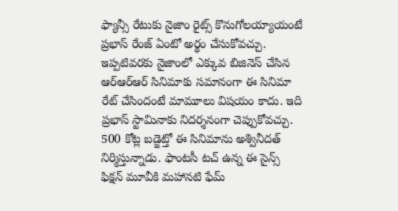ఫ్యాన్సీ రేటుకు నైజాం రైట్స్ కొనుగోలయ్యాయంటే ప్రభాస్ రేంజ్ ఏంటో అర్థం చేసుకోవచ్చు.
ఇప్పటివరకు నైజాంలో ఎక్కువ బిజినెస్ చేసిన ఆర్ఆర్ఆర్ సినిమాకు సమానంగా ఈ సినిమా రేట్ చేసిందంటే మామూలు విషయం కాదు. ఇది ప్రభాస్ స్టామినాకు నిదర్శనంగా చెప్పుకోవచ్చు. 500 కోట్ల బడ్జెట్తో ఈ సినిమాను అశ్వినీదత్ నిర్మిస్తున్నాడు. ఫాంటసీ టచ్ ఉన్న ఈ సైన్స్ ఫిక్షన్ మూవీకి మహానటి ఫేమ్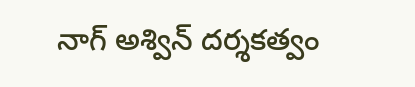నాగ్ అశ్విన్ దర్శకత్వం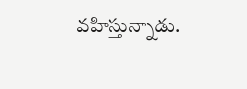వహిస్తున్నాడు.